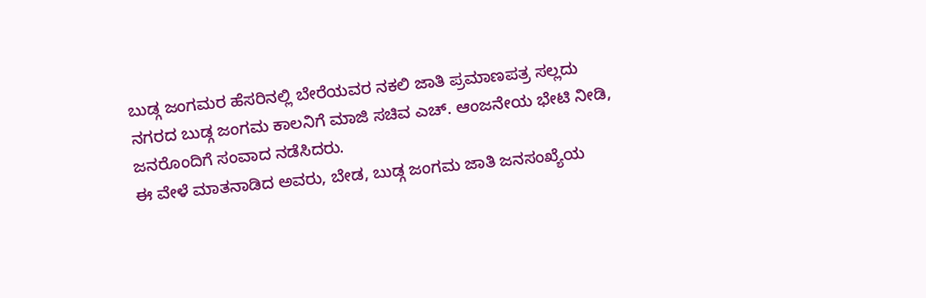ಬುಡ್ಗ ಜಂಗಮರ ಹೆಸರಿನಲ್ಲಿ ಬೇರೆಯವರ ನಕಲಿ ಜಾತಿ ಪ್ರಮಾಣಪತ್ರ ಸಲ್ಲದು
ನಗರದ ಬುಡ್ಗ ಜಂಗಮ ಕಾಲನಿಗೆ ಮಾಜಿ ಸಚಿವ ಎಚ್. ಆಂಜನೇಯ ಭೇಟಿ ನೀಡಿ, ಜನರೊಂದಿಗೆ ಸಂವಾದ ನಡೆಸಿದರು.
ಈ ವೇಳೆ ಮಾತನಾಡಿದ ಅವರು, ಬೇಡ, ಬುಡ್ಗ ಜಂಗಮ ಜಾತಿ ಜನಸಂಖ್ಯೆಯ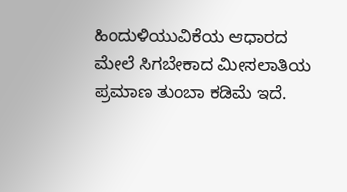ಹಿಂದುಳಿಯುವಿಕೆಯ ಆಧಾರದ ಮೇಲೆ ಸಿಗಬೇಕಾದ ಮೀಸಲಾತಿಯ ಪ್ರಮಾಣ ತುಂಬಾ ಕಡಿಮೆ ಇದೆ.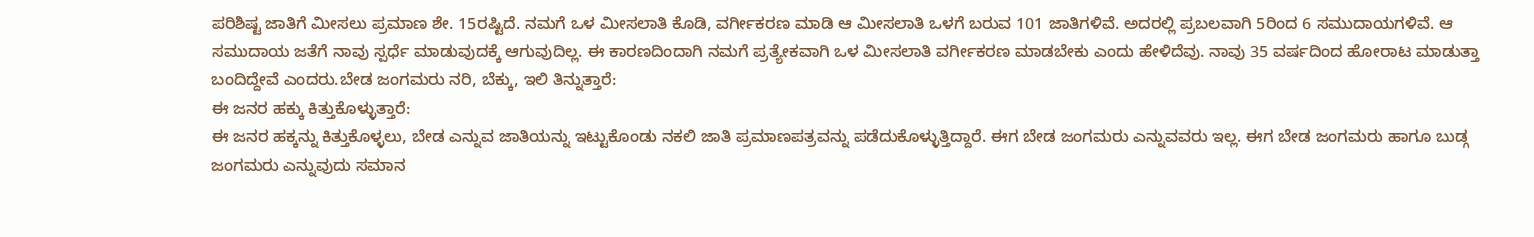ಪರಿಶಿಷ್ಟ ಜಾತಿಗೆ ಮೀಸಲು ಪ್ರಮಾಣ ಶೇ. 15ರಷ್ಟಿದೆ. ನಮಗೆ ಒಳ ಮೀಸಲಾತಿ ಕೊಡಿ, ವರ್ಗೀಕರಣ ಮಾಡಿ ಆ ಮೀಸಲಾತಿ ಒಳಗೆ ಬರುವ 101 ಜಾತಿಗಳಿವೆ. ಅದರಲ್ಲಿ ಪ್ರಬಲವಾಗಿ 5ರಿಂದ 6 ಸಮುದಾಯಗಳಿವೆ. ಆ ಸಮುದಾಯ ಜತೆಗೆ ನಾವು ಸ್ಪರ್ಧೆ ಮಾಡುವುದಕ್ಕೆ ಆಗುವುದಿಲ್ಲ. ಈ ಕಾರಣದಿಂದಾಗಿ ನಮಗೆ ಪ್ರತ್ಯೇಕವಾಗಿ ಒಳ ಮೀಸಲಾತಿ ವರ್ಗೀಕರಣ ಮಾಡಬೇಕು ಎಂದು ಹೇಳಿದೆವು. ನಾವು 35 ವರ್ಷದಿಂದ ಹೋರಾಟ ಮಾಡುತ್ತಾ ಬಂದಿದ್ದೇವೆ ಎಂದರು.ಬೇಡ ಜಂಗಮರು ನರಿ, ಬೆಕ್ಕು, ಇಲಿ ತಿನ್ನುತ್ತಾರೆ:
ಈ ಜನರ ಹಕ್ಕು ಕಿತ್ತುಕೊಳ್ಳುತ್ತಾರೆ:
ಈ ಜನರ ಹಕ್ಕನ್ನು ಕಿತ್ತುಕೊಳ್ಳಲು, ಬೇಡ ಎನ್ನುವ ಜಾತಿಯನ್ನು ಇಟ್ಟುಕೊಂಡು ನಕಲಿ ಜಾತಿ ಪ್ರಮಾಣಪತ್ರವನ್ನು ಪಡೆದುಕೊಳ್ಳುತ್ತಿದ್ದಾರೆ. ಈಗ ಬೇಡ ಜಂಗಮರು ಎನ್ನುವವರು ಇಲ್ಲ. ಈಗ ಬೇಡ ಜಂಗಮರು ಹಾಗೂ ಬುಡ್ಗ ಜಂಗಮರು ಎನ್ನುವುದು ಸಮಾನ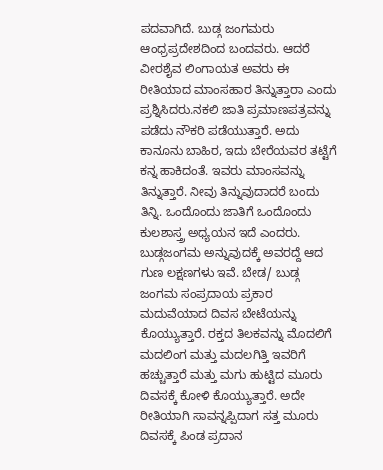ಪದವಾಗಿದೆ. ಬುಡ್ಗ ಜಂಗಮರು ಆಂಧ್ರಪ್ರದೇಶದಿಂದ ಬಂದವರು. ಆದರೆ ವೀರಶೈವ ಲಿಂಗಾಯತ ಅವರು ಈ ರೀತಿಯಾದ ಮಾಂಸಹಾರ ತಿನ್ನುತ್ತಾರಾ ಎಂದು ಪ್ರಶ್ನಿಸಿದರು.ನಕಲಿ ಜಾತಿ ಪ್ರಮಾಣಪತ್ರವನ್ನು ಪಡೆದು ನೌಕರಿ ಪಡೆಯುತ್ತಾರೆ. ಅದು ಕಾನೂನು ಬಾಹಿರ, ಇದು ಬೇರೆಯವರ ತಟ್ಟೆಗೆ ಕನ್ನ ಹಾಕಿದಂತೆ. ಇವರು ಮಾಂಸವನ್ನು ತಿನ್ನುತ್ತಾರೆ. ನೀವು ತಿನ್ನುವುದಾದರೆ ಬಂದು ತಿನ್ನಿ. ಒಂದೊಂದು ಜಾತಿಗೆ ಒಂದೊಂದು ಕುಲಶಾಸ್ತ್ರ ಅಧ್ಯಯನ ಇದೆ ಎಂದರು.
ಬುಡ್ಗಜಂಗಮ ಅನ್ನುವುದಕ್ಕೆ ಅವರದ್ದೆ ಆದ ಗುಣ ಲಕ್ಷಣಗಳು ಇವೆ. ಬೇಡ/ ಬುಡ್ಗ ಜಂಗಮ ಸಂಪ್ರದಾಯ ಪ್ರಕಾರ ಮದುವೆಯಾದ ದಿವಸ ಬೇಟೆಯನ್ನು ಕೊಯ್ಯುತ್ತಾರೆ. ರಕ್ತದ ತಿಲಕವನ್ನು ಮೊದಲಿಗೆ ಮದಲಿಂಗ ಮತ್ತು ಮದಲಗಿತ್ತಿ ಇವರಿಗೆ ಹಚ್ಚುತ್ತಾರೆ ಮತ್ತು ಮಗು ಹುಟ್ಟಿದ ಮೂರು ದಿವಸಕ್ಕೆ ಕೋಳಿ ಕೊಯ್ಯುತ್ತಾರೆ. ಅದೇ ರೀತಿಯಾಗಿ ಸಾವನ್ನಪ್ಪಿದಾಗ ಸತ್ತ ಮೂರು ದಿವಸಕ್ಕೆ ಪಿಂಡ ಪ್ರದಾನ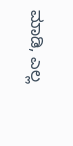ಮಾಡಿ, ಎಲ್ಲ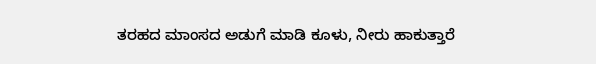ತರಹದ ಮಾಂಸದ ಅಡುಗೆ ಮಾಡಿ ಕೂಳು, ನೀರು ಹಾಕುತ್ತಾರೆ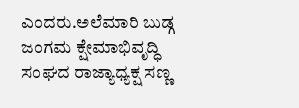ಎಂದರು.ಅಲೆಮಾರಿ ಬುಡ್ಗ ಜಂಗಮ ಕ್ಷೇಮಾಭಿವೃದ್ಧಿ ಸಂಘದ ರಾಜ್ಯಾಧ್ಯಕ್ಷ ಸಣ್ಣ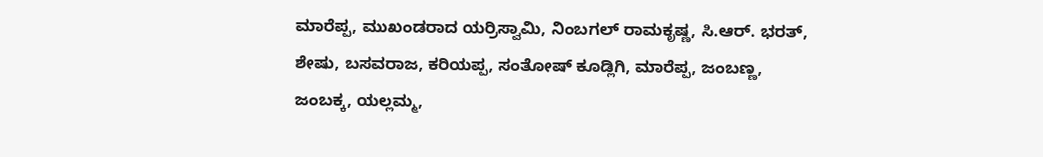ಮಾರೆಪ್ಪ, ಮುಖಂಡರಾದ ಯರ್ರಿಸ್ವಾಮಿ, ನಿಂಬಗಲ್ ರಾಮಕೃಷ್ಣ, ಸಿ.ಆರ್. ಭರತ್, ಶೇಷು, ಬಸವರಾಜ, ಕರಿಯಪ್ಪ, ಸಂತೋಷ್ ಕೂಡ್ಲಿಗಿ, ಮಾರೆಪ್ಪ, ಜಂಬಣ್ಣ, ಜಂಬಕ್ಕ, ಯಲ್ಲಮ್ಮ,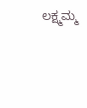ಲಕ್ಷ್ಮಮ್ಮ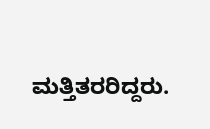ಮತ್ತಿತರರಿದ್ದರು.